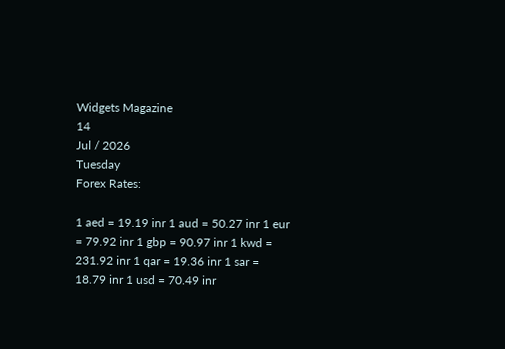Widgets Magazine
14
Jul / 2026
Tuesday
Forex Rates:

1 aed = 19.19 inr 1 aud = 50.27 inr 1 eur = 79.92 inr 1 gbp = 90.97 inr 1 kwd = 231.92 inr 1 qar = 19.36 inr 1 sar = 18.79 inr 1 usd = 70.49 inr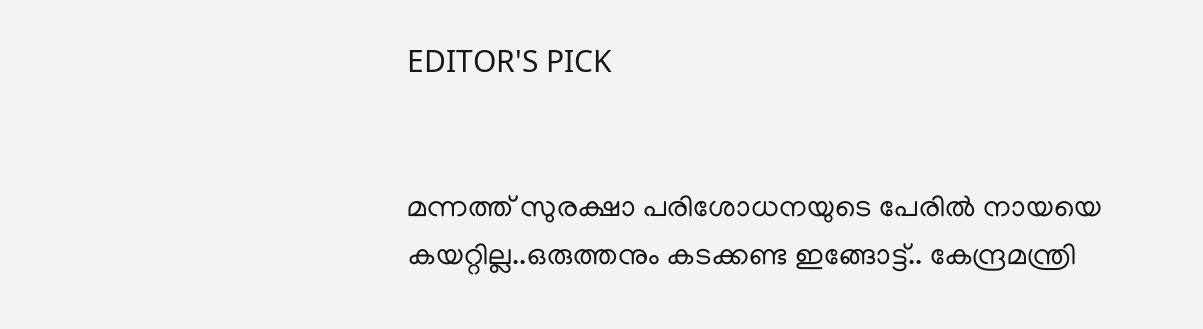EDITOR'S PICK


മന്നത്ത് സുരക്ഷാ പരിശോധനയുടെ പേരില്‍ നായയെ കയറ്റില്ല..ഒരുത്തനും കടക്കണ്ട ഇങ്ങോട്ട്.. കേന്ദ്രമന്ത്രി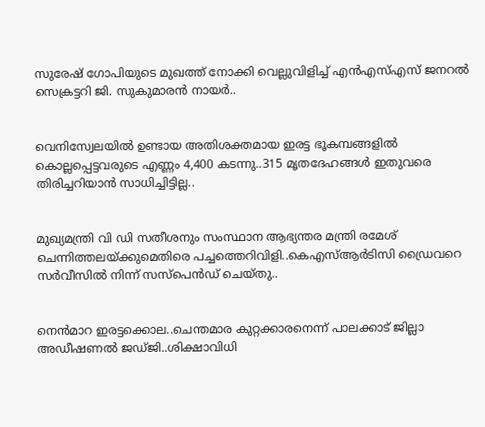സുരേഷ് ഗോപിയുടെ മുഖത്ത് നോക്കി വെല്ലുവിളിച്ച് എന്‍എസ്എസ് ജനറല്‍ സെക്രട്ടറി ജി. സുകുമാരന്‍ നായര്‍..


വെനിസ്വേലയില്‍ ഉണ്ടായ അതിശക്തമായ ഇരട്ട ഭൂകമ്പങ്ങളില്‍ കൊല്ലപ്പെട്ടവരുടെ എണ്ണം 4,400 കടന്നു..315 മൃതദേഹങ്ങള്‍ ഇതുവരെ തിരിച്ചറിയാന്‍ സാധിച്ചിട്ടില്ല..


മുഖ്യമന്ത്രി വി ഡി സതീശനും സംസ്ഥാന ആഭ്യന്തര മന്ത്രി രമേശ് ചെന്നിത്തലയ്ക്കുമെതിരെ പച്ചത്തെറിവിളി..കെഎസ്ആർടിസി ഡ്രൈവറെ സർവീസിൽ നിന്ന് സസ്പെൻഡ് ചെയ്തു..


നെന്‍മാറ ഇരട്ടക്കൊല..ചെന്തമാര കുറ്റക്കാരനെന്ന് പാലക്കാട് ജില്ലാ അഡീഷണല്‍ ജഡ്ജി..ശിക്ഷാവിധി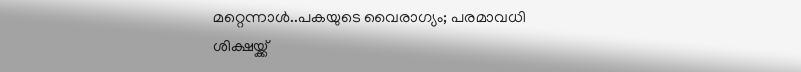മറ്റെന്നാള്‍..പകയുടെ വൈരാഗ്യം; പരമാവധി ശിക്ഷയ്ക്ക്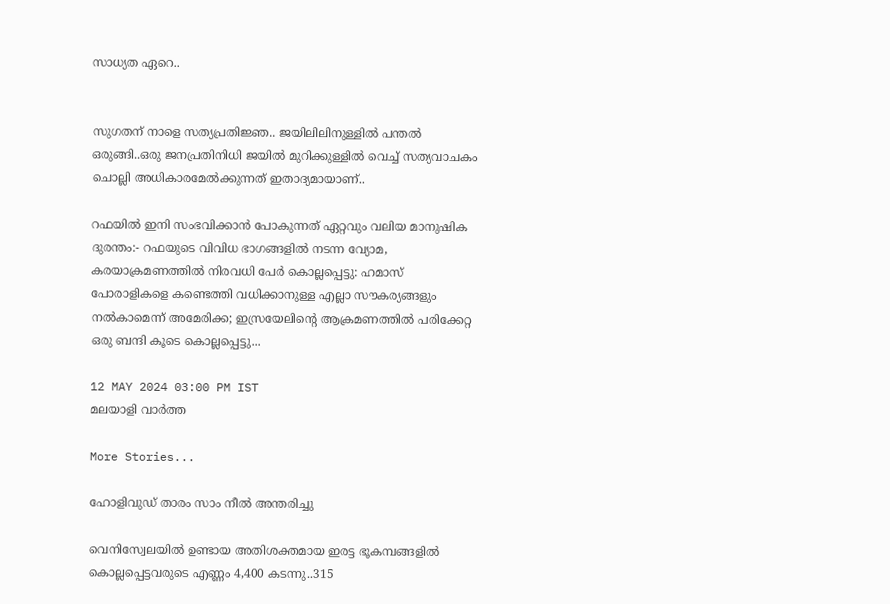സാധ്യത ഏറെ..


സുഗതന് നാളെ സത്യപ്രതിജ്ഞ.. ജയിലിലിനുള്ളിൽ പന്തൽ ഒരുങ്ങി..ഒരു ജനപ്രതിനിധി ജയിൽ മുറിക്കുള്ളിൽ വെച്ച് സത്യവാചകം ചൊല്ലി അധികാരമേൽക്കുന്നത് ഇതാദ്യമായാണ്..

റഫയില്‍ ഇനി സംഭവിക്കാന്‍ പോകുന്നത് ഏറ്റവും വലിയ മാനുഷിക ദുരന്തം:- റഫയുടെ വിവിധ ഭാഗങ്ങളില്‍ നടന്ന വ്യോമ, കരയാക്രമണത്തില്‍ നിരവധി പേര്‍ കൊല്ലപ്പെട്ടു: ഹമാസ് പോരാളികളെ കണ്ടെത്തി വധിക്കാനുള്ള എല്ലാ സൗകര്യങ്ങളും നല്‍കാമെന്ന് അമേരിക്ക; ഇസ്രയേലിന്റെ ആക്രമണത്തിൽ പരിക്കേറ്റ ഒരു ബന്ദി കൂടെ കൊല്ലപ്പെട്ടു...

12 MAY 2024 03:00 PM IST
മലയാളി വാര്‍ത്ത

More Stories...

ഹോളിവുഡ് താരം സാം നീല്‍ അന്തരിച്ചു

വെനിസ്വേലയില്‍ ഉണ്ടായ അതിശക്തമായ ഇരട്ട ഭൂകമ്പങ്ങളില്‍ കൊല്ലപ്പെട്ടവരുടെ എണ്ണം 4,400 കടന്നു..315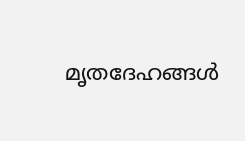മൃതദേഹങ്ങള്‍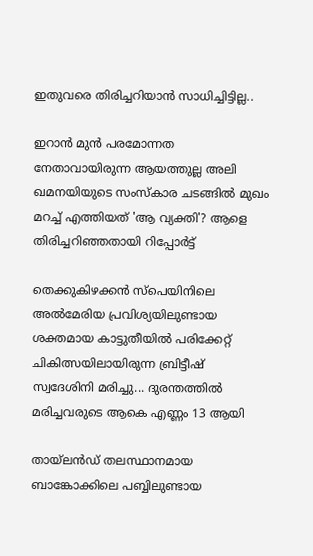ഇതുവരെ തിരിച്ചറിയാന്‍ സാധിച്ചിട്ടില്ല..

ഇറാൻ മുൻ പരമോന്നത നേതാവായിരുന്ന ആയത്തുല്ല അലി ഖമനയിയുടെ സംസ്കാര ചടങ്ങിൽ മുഖം മറച്ച് എത്തിയത് 'ആ വ്യക്തി'? ആളെ തിരിച്ചറിഞ്ഞതായി റിപ്പോർട്ട്

തെക്കുകിഴക്കൻ സ്പെയിനിലെ അൽമേരിയ പ്രവിശ്യയിലുണ്ടായ ശക്തമായ കാട്ടുതീയിൽ പരിക്കേറ്റ് ചികിത്സയിലായിരുന്ന ബ്രിട്ടീഷ് സ്വദേശിനി മരിച്ചു... ദുരന്തത്തിൽ മരിച്ചവരുടെ ആകെ എണ്ണം 13 ആയി

തായ്‌ലൻഡ് തലസ്ഥാനമായ ബാങ്കോക്കിലെ പബ്ബിലുണ്ടായ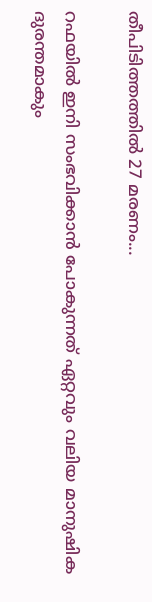തീപിടിത്തത്തിൽ 27 മരണം...

റഫയില്‍ ഇനി സംഭവിക്കാന്‍ പോകുന്നത് ഏറ്റവും വലിയ മാനുഷിക ദുരന്തമാകും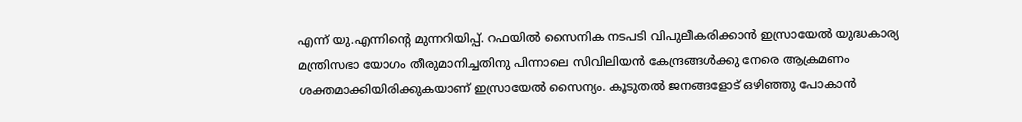എന്ന് യു.എന്നിന്റെ മുന്നറിയിപ്പ്. റഫയില്‍ സൈനിക നടപടി വിപുലീകരിക്കാന്‍ ഇസ്രായേല്‍ യുദ്ധകാര്യ മന്ത്രിസഭാ യോഗം തീരുമാനിച്ചതിനു പിന്നാലെ സിവിലിയന്‍ കേന്ദ്രങ്ങള്‍ക്കു നേരെ ആക്രമണം ശക്തമാക്കിയിരിക്കുകയാണ് ഇസ്രായേല്‍ സൈന്യം. കൂടുതല്‍ ജനങ്ങളോട് ഒഴിഞ്ഞു പോകാന്‍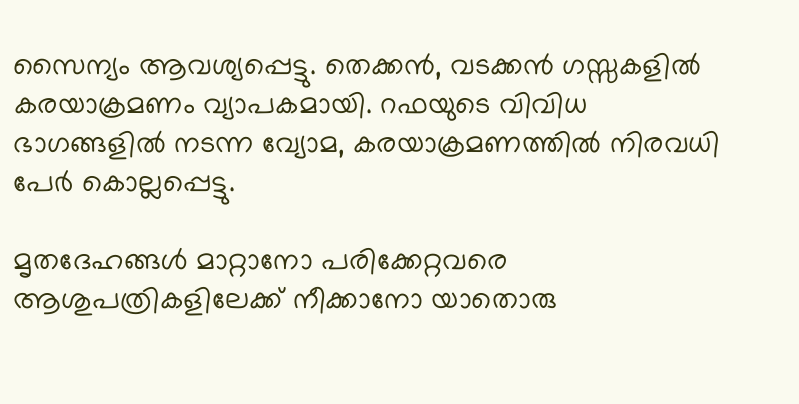സൈന്യം ആവശ്യപ്പെട്ടു. തെക്കന്‍, വടക്കന്‍ ഗസ്സകളില്‍ കരയാക്രമണം വ്യാപകമായി. റഫയുടെ വിവിധ ഭാഗങ്ങളില്‍ നടന്ന വ്യോമ, കരയാക്രമണത്തില്‍ നിരവധി പേര്‍ കൊല്ലപ്പെട്ടു.

മൃതദേഹങ്ങള്‍ മാറ്റാനോ പരിക്കേറ്റവരെ ആശുപത്രികളിലേക്ക് നീക്കാനോ യാതൊരു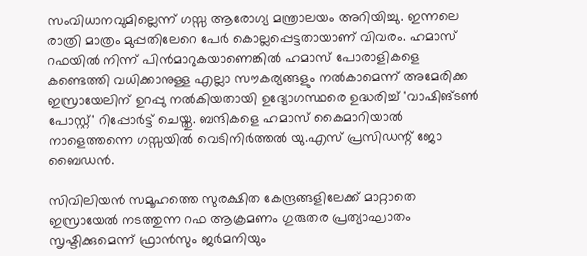സംവിധാനവുമില്ലെന്ന് ഗസ്സ ആരോഗ്യ മന്ത്രാലയം അറിയിച്ചു. ഇന്നലെ രാത്രി മാത്രം മുപ്പതിലേറെ പേര്‍ കൊല്ലപ്പെട്ടതായാണ് വിവരം. ഹമാസ് റഫയില്‍ നിന്ന് പിന്‍മാറുകയാണെങ്കില്‍ ഹമാസ് പോരാളികളെ കണ്ടെത്തി വധിക്കാനുള്ള എല്ലാ സൗകര്യങ്ങളും നല്‍കാമെന്ന് അമേരിക്ക ഇസ്രായേലിന് ഉറപ്പു നല്‍കിയതായി ഉദ്യോഗസ്ഥരെ ഉദ്ധരിച്ച് 'വാഷിങ്ടണ്‍ പോസ്റ്റ്' റിപ്പോര്‍ട്ട് ചെയ്തു. ബന്ദികളെ ഹമാസ് കൈമാറിയാല്‍ നാളെത്തന്നെ ഗസ്സയില്‍ വെടിനിര്‍ത്തല്‍ യു.എസ് പ്രസിഡന്റ് ജോ ബൈഡന്‍.

സിവിലിയന്‍ സമൂഹത്തെ സുരക്ഷിത കേന്ദ്രങ്ങളിലേക്ക് മാറ്റാതെ ഇസ്രായേല്‍ നടത്തുന്ന റഫ ആക്രമണം ഗുരുതര പ്രത്യാഘാതം സൃഷ്ടിക്കുമെന്ന് ഫ്രാന്‍സും ജര്‍മനിയും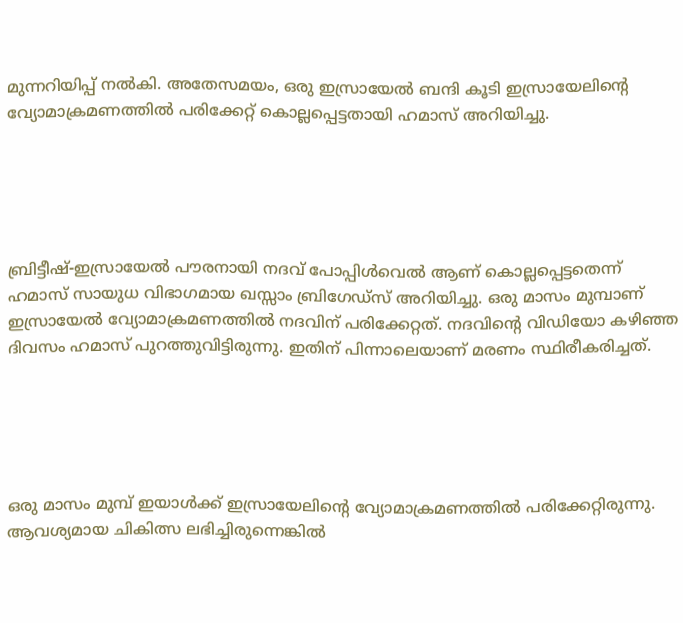മുന്നറിയിപ്പ് നല്‍കി. അതേസമയം, ഒരു ഇസ്രായേല്‍ ബന്ദി കൂടി ഇസ്രായേലിന്റെ വ്യോമാക്രമണത്തില്‍ പരിക്കേറ്റ് കൊല്ലപ്പെട്ടതായി ഹമാസ് അറിയിച്ചു.





ബ്രിട്ടീഷ്-ഇസ്രായേല്‍ പൗരനായി നദവ് പോപ്പിള്‍വെല്‍ ആണ് കൊല്ലപ്പെട്ടതെന്ന് ഹമാസ് സായുധ വിഭാഗമായ ഖസ്സാം ബ്രിഗേഡ്‌സ് അറിയിച്ചു. ഒരു മാസം മുമ്പാണ് ഇസ്രായേല്‍ വ്യോമാക്രമണത്തില്‍ നദവിന് പരിക്കേറ്റത്. നദവിന്റെ വിഡിയോ കഴിഞ്ഞ ദിവസം ഹമാസ് പുറത്തുവിട്ടിരുന്നു. ഇതിന് പിന്നാലെയാണ് മരണം സ്ഥിരീകരിച്ചത്.





ഒരു മാസം മുമ്പ് ഇയാള്‍ക്ക് ഇസ്രായേലിന്റെ വ്യോമാക്രമണത്തില്‍ പരിക്കേറ്റിരുന്നു. ആവശ്യമായ ചികിത്സ ലഭിച്ചിരുന്നെങ്കില്‍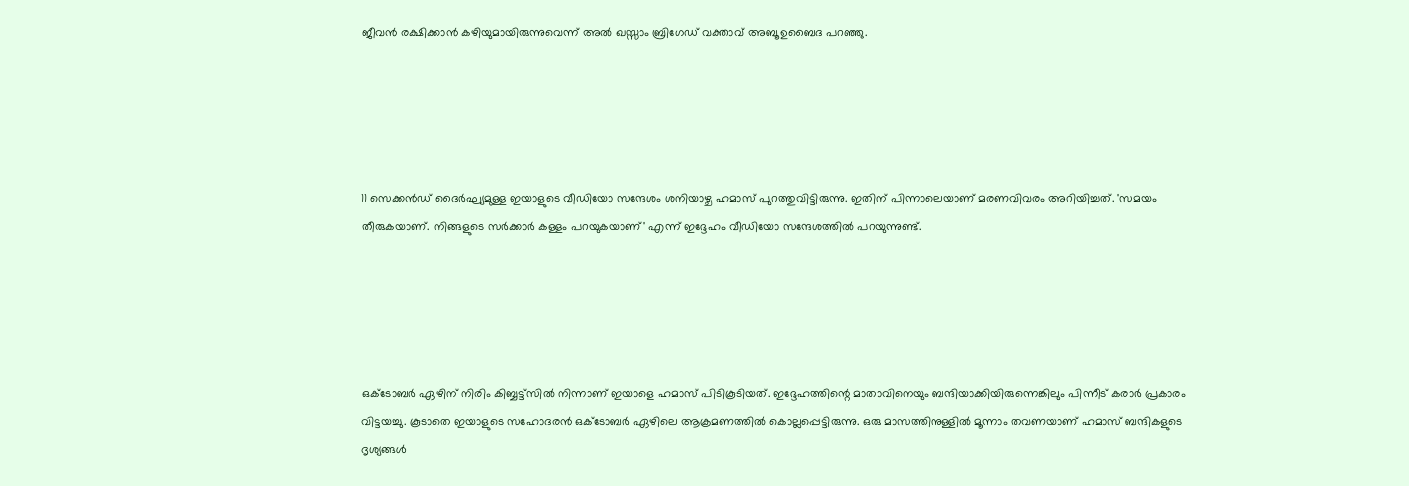ജീവന്‍ രക്ഷിക്കാന്‍ കഴിയുമായിരുന്നുവെന്ന് അല്‍ ഖസ്സാം ബ്രിഗേഡ് വക്താവ് അബൂ ഉബൈദ പറഞ്ഞു.





11 സെക്കന്‍ഡ് ദൈര്‍ഘ്യമുള്ള ഇയാളുടെ വീഡിയോ സന്ദേശം ശനിയാഴ്ച ഹമാസ് പുറത്തുവിട്ടിരുന്നു. ഇതിന് പിന്നാലെയാണ് മരണവിവരം അറിയിച്ചത്. 'സമയം തീരുകയാണ്. നിങ്ങളുടെ സര്‍ക്കാര്‍ കള്ളം പറയുകയാണ്' എന്ന് ഇദ്ദേഹം വീഡിയോ സന്ദേശത്തില്‍ പറയുന്നുണ്ട്.





ഒക്ടോബര്‍ ഏഴിന് നിരിം കിബ്ബട്ട്‌സില്‍ നിന്നാണ് ഇയാളെ ഹമാസ് പിടികൂടിയത്. ഇദ്ദേഹത്തിന്റെ മാതാവിനെയും ബന്ദിയാക്കിയിരുന്നെങ്കിലും പിന്നീട് കരാര്‍ പ്രകാരം വിട്ടയച്ചു. കൂടാതെ ഇയാളുടെ സഹോദരന്‍ ഒക്ടോബര്‍ ഏഴിലെ ആക്രമണത്തില്‍ കൊല്ലപ്പെട്ടിരുന്നു. ഒരു മാസത്തിനുള്ളില്‍ മൂന്നാം തവണയാണ് ഹമാസ് ബന്ദികളുടെ ദൃശ്യങ്ങള്‍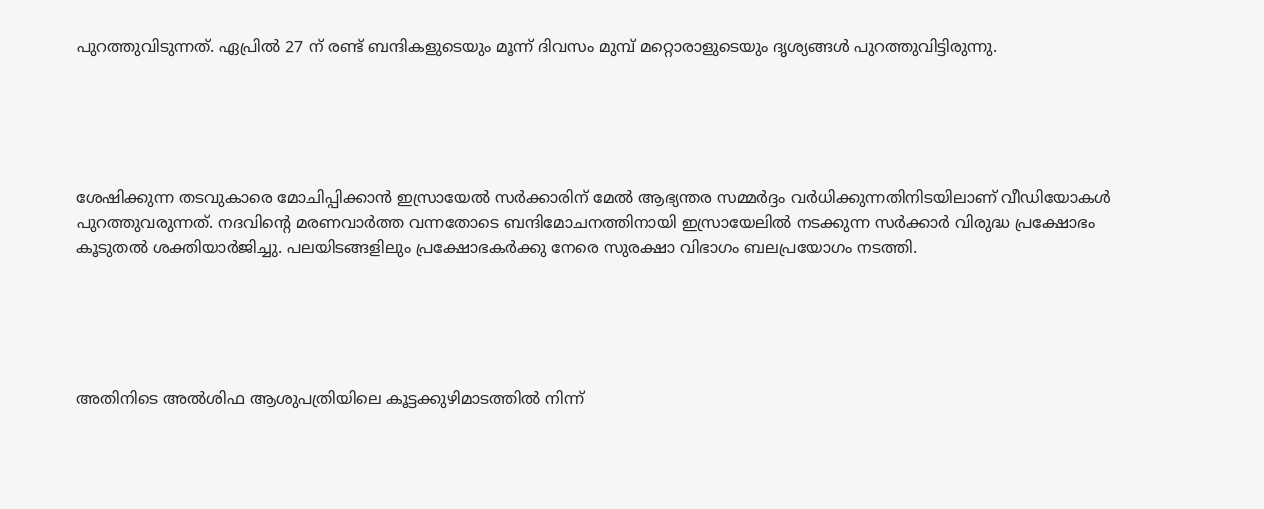പുറത്തുവിടുന്നത്. ഏപ്രില്‍ 27 ന് രണ്ട് ബന്ദികളുടെയും മൂന്ന് ദിവസം മുമ്പ് മറ്റൊരാളുടെയും ദൃശ്യങ്ങള്‍ പുറത്തുവിട്ടിരുന്നു.





ശേഷിക്കുന്ന തടവുകാരെ മോചിപ്പിക്കാന്‍ ഇസ്രായേല്‍ സര്‍ക്കാരിന് മേല്‍ ആഭ്യന്തര സമ്മര്‍ദ്ദം വര്‍ധിക്കുന്നതിനിടയിലാണ് വീഡിയോകള്‍ പുറത്തുവരുന്നത്. നദവിന്റെ മരണവാര്‍ത്ത വന്നതോടെ ബന്ദിമോചനത്തിനായി ഇസ്രായേലില്‍ നടക്കുന്ന സര്‍ക്കാര്‍ വിരുദ്ധ പ്രക്ഷോഭം കൂടുതല്‍ ശക്തിയാര്‍ജിച്ചു. പലയിടങ്ങളിലും പ്രക്ഷോഭകര്‍ക്കു നേരെ സുരക്ഷാ വിഭാഗം ബലപ്രയോഗം നടത്തി.





അതിനിടെ അല്‍ശിഫ ആശുപത്രിയിലെ കൂട്ടക്കുഴിമാടത്തില്‍ നിന്ന്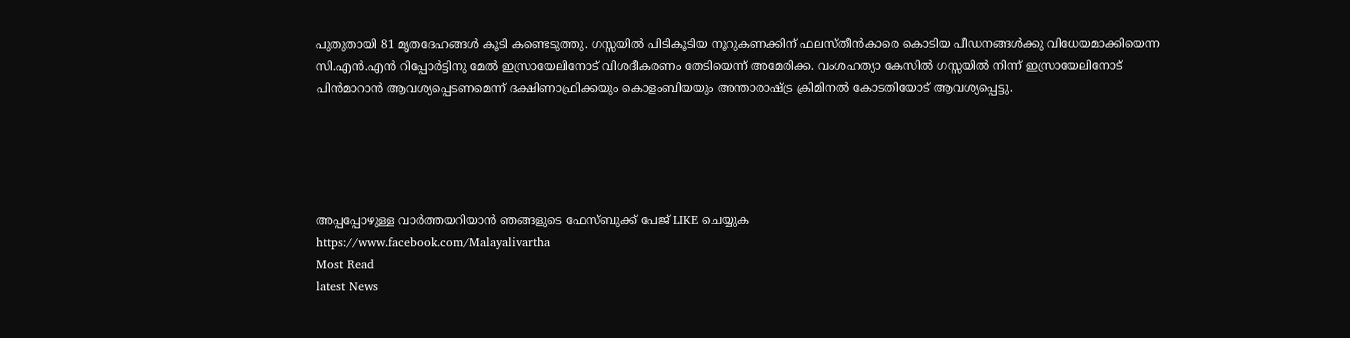പുതുതായി 81 മൃതദേഹങ്ങള്‍ കൂടി കണ്ടെടുത്തു. ഗസ്സയില്‍ പിടികൂടിയ നൂറുകണക്കിന് ഫലസ്തീന്‍കാരെ കൊടിയ പീഡനങ്ങള്‍ക്കു വിധേയമാക്കിയെന്ന സി.എന്‍.എന്‍ റിപ്പോര്‍ട്ടിനു മേല്‍ ഇസ്രായേലിനോട് വിശദീകരണം തേടിയെന്ന് അമേരിക്ക. വംശഹത്യാ കേസില്‍ ഗസ്സയില്‍ നിന്ന് ഇസ്രായേലിനോട് പിന്‍മാറാന്‍ ആവശ്യപ്പെടണമെന്ന് ദക്ഷിണാഫ്രിക്കയും കൊളംബിയയും അന്താരാഷ്ട്ര ക്രിമിനല്‍ കോടതിയോട് ആവശ്യപ്പെട്ടു.





അപ്പപ്പോഴുള്ള വാര്‍ത്തയറിയാന്‍ ഞങ്ങളുടെ ഫേസ്‌ബുക്ക്‌ പേജ് LIKE ചെയ്യുക
https://www.facebook.com/Malayalivartha
Most Read
latest News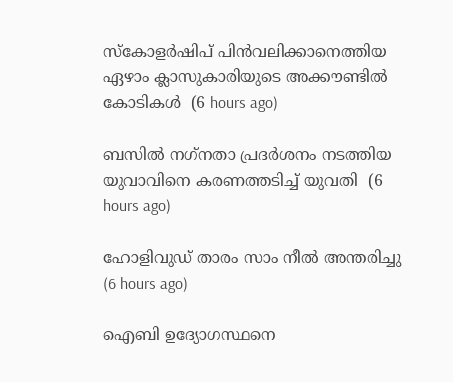സ്‌കോളര്‍ഷിപ് പിന്‍വലിക്കാനെത്തിയ ഏഴാം ക്ലാസുകാരിയുടെ അക്കൗണ്ടില്‍ കോടികള്‍  (6 hours ago)

ബസില്‍ നഗ്‌നതാ പ്രദര്‍ശനം നടത്തിയ യുവാവിനെ കരണത്തടിച്ച് യുവതി  (6 hours ago)

ഹോളിവുഡ് താരം സാം നീല്‍ അന്തരിച്ചു  (6 hours ago)

ഐബി ഉദ്യോഗസ്ഥനെ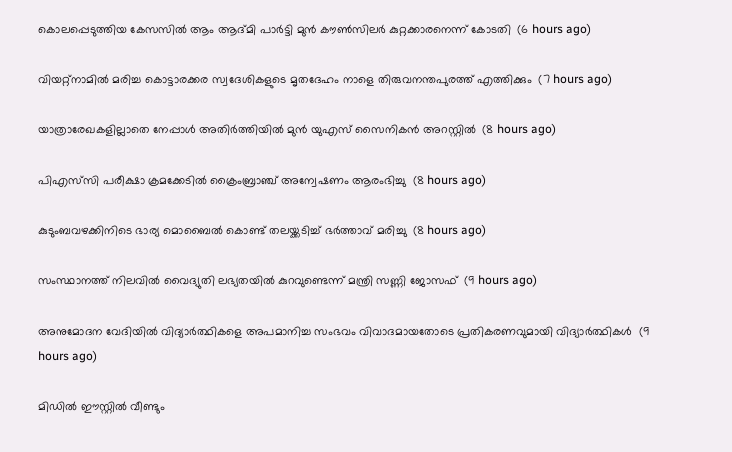കൊലപ്പെടുത്തിയ കേസസില്‍ ആം ആദ്മി പാര്‍ട്ടി മുന്‍ കൗണ്‍സിലര്‍ കുറ്റക്കാരനെന്ന് കോടതി  (6 hours ago)

വിയറ്റ്‌നാമില്‍ മരിച്ച കൊട്ടാരക്കര സ്വദേശികളുടെ മൃതദേഹം നാളെ തിരുവനന്തപുരത്ത് എത്തിക്കും  (7 hours ago)

യാത്രാരേഖകളില്ലാതെ നേപ്പാള്‍ അതിര്‍ത്തിയില്‍ മുന്‍ യുഎസ് സൈനികന്‍ അറസ്റ്റില്‍  (8 hours ago)

പിഎസ്‌സി പരീക്ഷാ ക്രമക്കേടില്‍ ക്രൈംബ്രാഞ്ച് അന്വേഷണം ആരംഭിച്ചു  (8 hours ago)

കുടുംബവഴക്കിനിടെ ഭാര്യ മൊബൈല്‍ കൊണ്ട് തലയ്ക്കടിച്ച് ഭര്‍ത്താവ് മരിച്ചു  (8 hours ago)

സംസ്ഥാനത്ത് നിലവിൽ വൈദ്യുതി ലഭ്യതയിൽ കുറവുണ്ടെന്ന് മന്ത്രി സണ്ണി ജോസഫ്  (9 hours ago)

അനുമോദന വേദിയിൽ വിദ്യാർത്ഥികളെ അപമാനിച്ച സംഭവം വിവാദമായതോടെ പ്രതികരണവുമായി വിദ്യാർത്ഥികൾ  (9 hours ago)

മിഡിൽ ഈസ്റ്റിൽ വീണ്ടും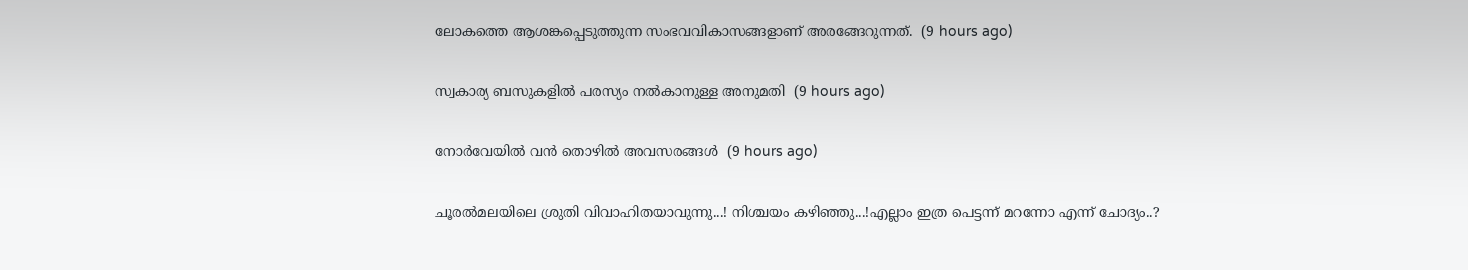ലോകത്തെ ആശങ്കപ്പെടുത്തുന്ന സംഭവവികാസങ്ങളാണ് അരങ്ങേറുന്നത്.  (9 hours ago)

സ്വകാര്യ ബസുകളില്‍ പരസ്യം നല്‍കാനുള്ള അനുമതി  (9 hours ago)

നോർവേയിൽ വൻ തൊഴിൽ അവസരങ്ങൾ  (9 hours ago)

ചൂരൽമലയിലെ ശ്രുതി വിവാഹിതയാവുന്നു...! നിശ്ചയം കഴിഞ്ഞു...!എല്ലാം ഇത്ര പെട്ടന്ന് മറന്നോ എന്ന് ചോദ്യം..?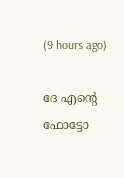(9 hours ago)

ദേ എന്റെ ഫോട്ടോ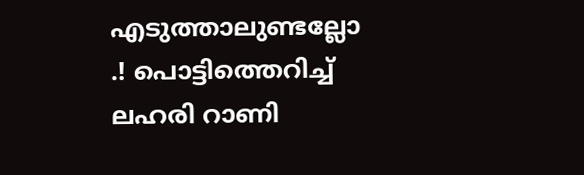എടുത്താലുണ്ടല്ലോ .! പൊട്ടിത്തെറിച്ച് ലഹരി റാണി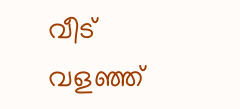വീട് വളഞ്ഞ്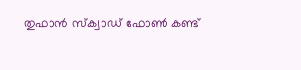തുഫാൻ സ്‌ക്വാഡ് ഫോൺ കണ്ട്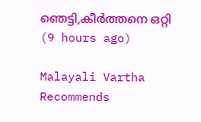ഞെട്ടി,കീർത്തനെ ഒറ്റി  (9 hours ago)

Malayali Vartha Recommends